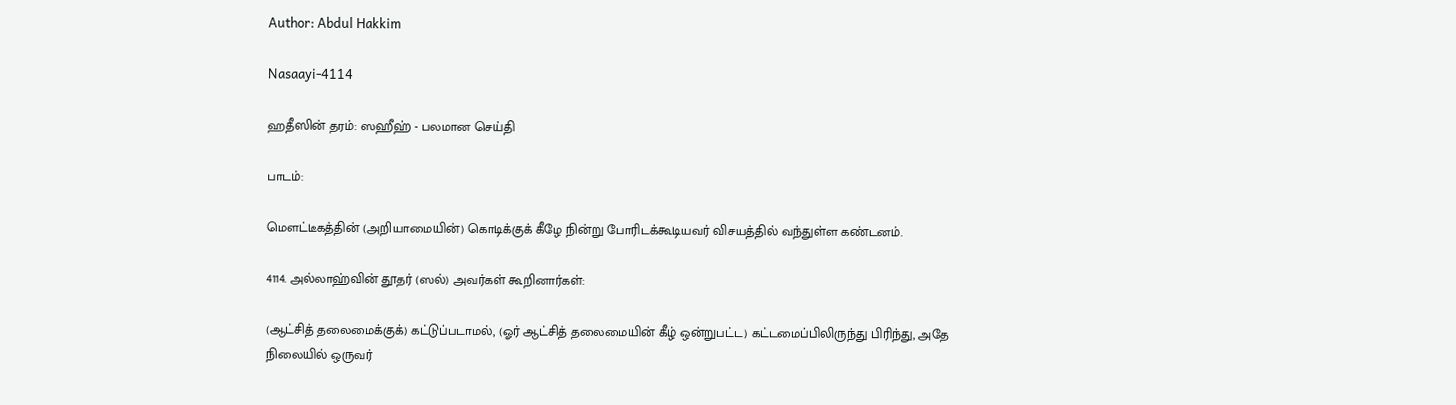Author: Abdul Hakkim

Nasaayi-4114

ஹதீஸின் தரம்: ஸஹீஹ் - பலமான செய்தி

பாடம்:

மௌட்டீகத்தின் (அறியாமையின்) கொடிக்குக் கீழே நின்று போரிடக்கூடியவர் விசயத்தில் வந்துள்ள கண்டனம்.

4114. அல்லாஹ்வின் தூதர் (ஸல்) அவர்கள் கூறினார்கள்:

(ஆட்சித் தலைமைக்குக்) கட்டுப்படாமல், (ஓர் ஆட்சித் தலைமையின் கீழ் ஒன்றுபட்ட) கட்டமைப்பிலிருந்து பிரிந்து, அதே நிலையில் ஒருவர்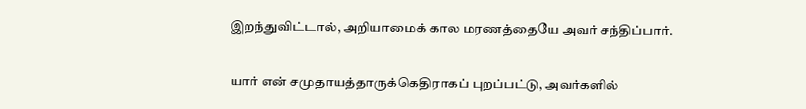இறந்துவிட்டால், அறியாமைக் கால மரணத்தையே அவர் சந்திப்பார்.

யார் என் சமுதாயத்தாருக்கெதிராகப் புறப்பட்டு, அவர்களில்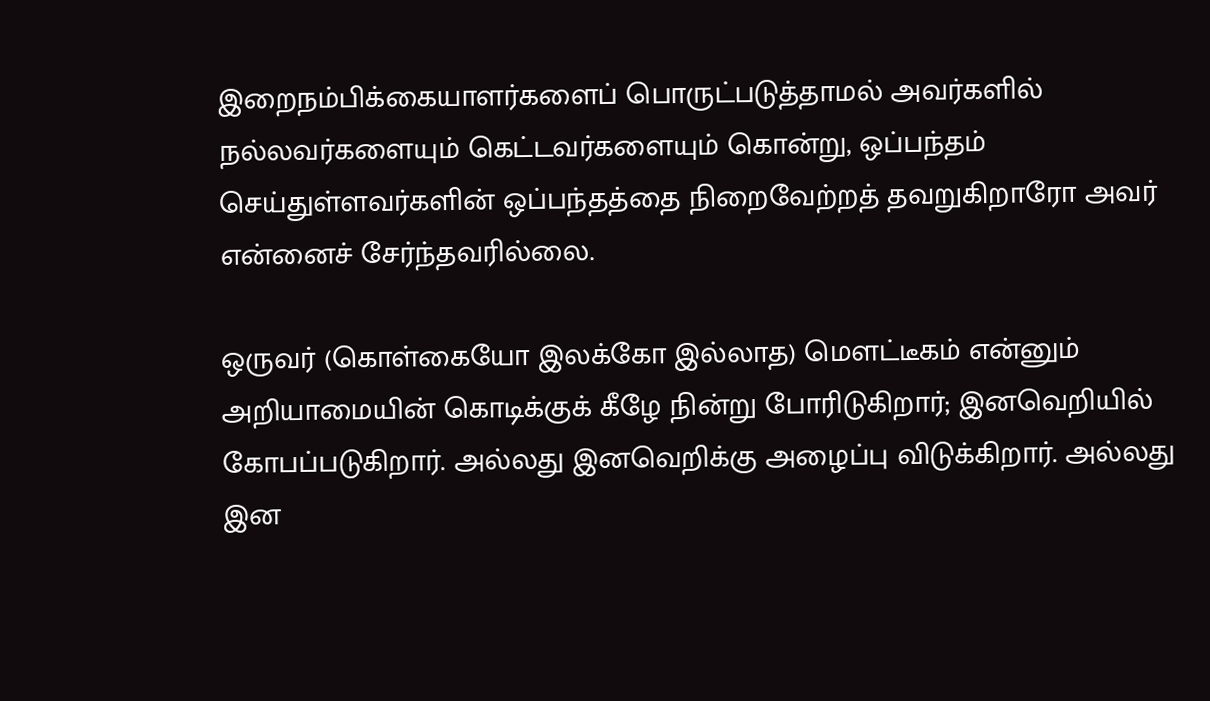இறைநம்பிக்கையாளர்களைப் பொருட்படுத்தாமல் அவர்களில் நல்லவர்களையும் கெட்டவர்களையும் கொன்று, ஒப்பந்தம் செய்துள்ளவர்களின் ஒப்பந்தத்தை நிறைவேற்றத் தவறுகிறாரோ அவர் என்னைச் சேர்ந்தவரில்லை.

ஒருவர் (கொள்கையோ இலக்கோ இல்லாத) மௌட்டீகம் என்னும் அறியாமையின் கொடிக்குக் கீழே நின்று போரிடுகிறார்; இனவெறியில் கோபப்படுகிறார். அல்லது இனவெறிக்கு அழைப்பு விடுக்கிறார். அல்லது இன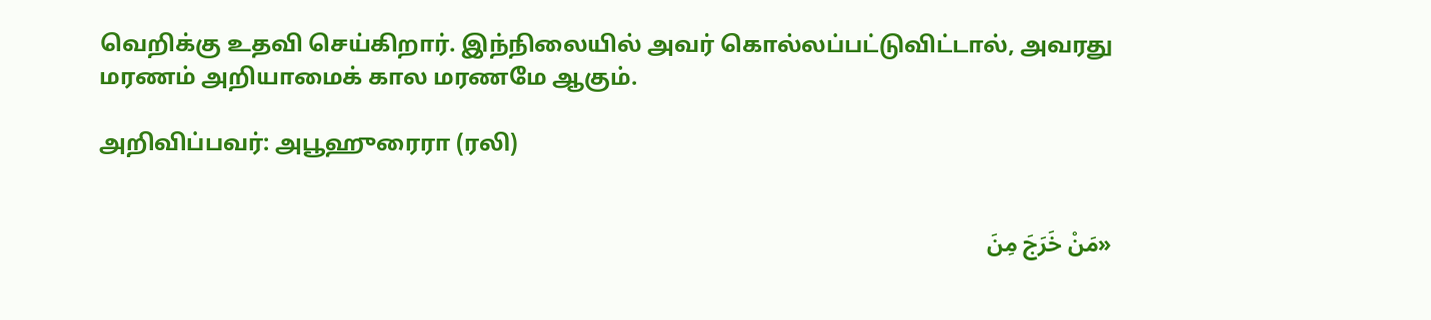வெறிக்கு உதவி செய்கிறார். இந்நிலையில் அவர் கொல்லப்பட்டுவிட்டால், அவரது மரணம் அறியாமைக் கால மரணமே ஆகும்.

அறிவிப்பவர்: அபூஹுரைரா (ரலி)


«مَنْ خَرَجَ مِنَ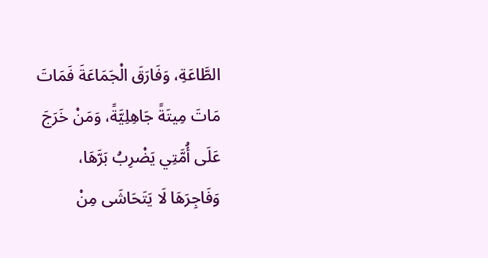الطَّاعَةِ، وَفَارَقَ الْجَمَاعَةَ فَمَاتَ مَاتَ مِيتَةً جَاهِلِيَّةً، وَمَنْ خَرَجَ عَلَى أُمَّتِي يَضْرِبُ بَرَّهَا، وَفَاجِرَهَا لَا يَتَحَاشَى مِنْ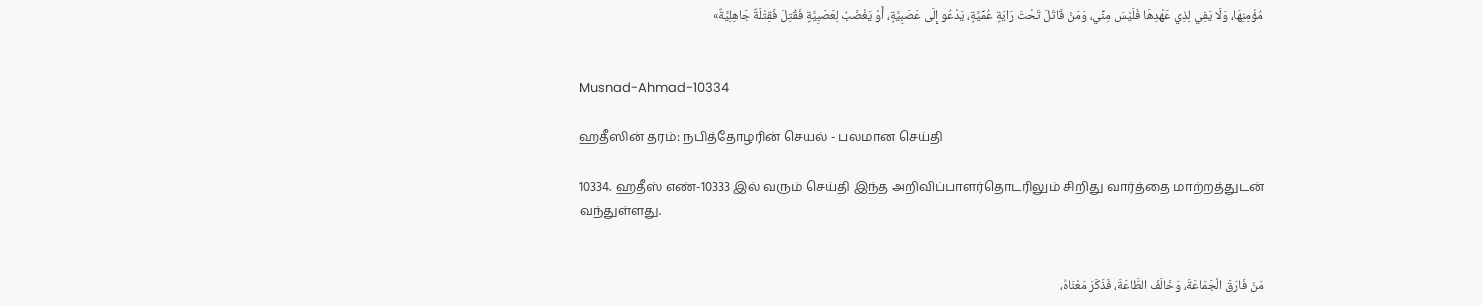مُؤْمِنِهَا، وَلَا يَفِي لِذِي عَهْدِهَا فَلَيْسَ مِنِّي، وَمَنْ قَاتَلَ تَحْتَ رَايَةٍ عُمِّيَّةٍ، يَدْعُو إِلَى عَصَبِيَّةٍ، أَوْ يَغْضَبُ لِعَصَبِيَّةٍ فَقُتِلَ فَقِتْلَةٌ جَاهِلِيَّةٌ»


Musnad-Ahmad-10334

ஹதீஸின் தரம்: நபித்தோழரின் செயல் - பலமான செய்தி

10334. ஹதீஸ் எண்-10333 இல் வரும் செய்தி இந்த அறிவிப்பாளர்தொடரிலும் சிறிது வார்த்தை மாற்றத்துடன் வந்துள்ளது.


مَنْ فَارَقَ الْجَمَاعَةَ، وَخَالَفَ الطَّاعَةَ، فَذَكَرَ مَعْنَاهُ،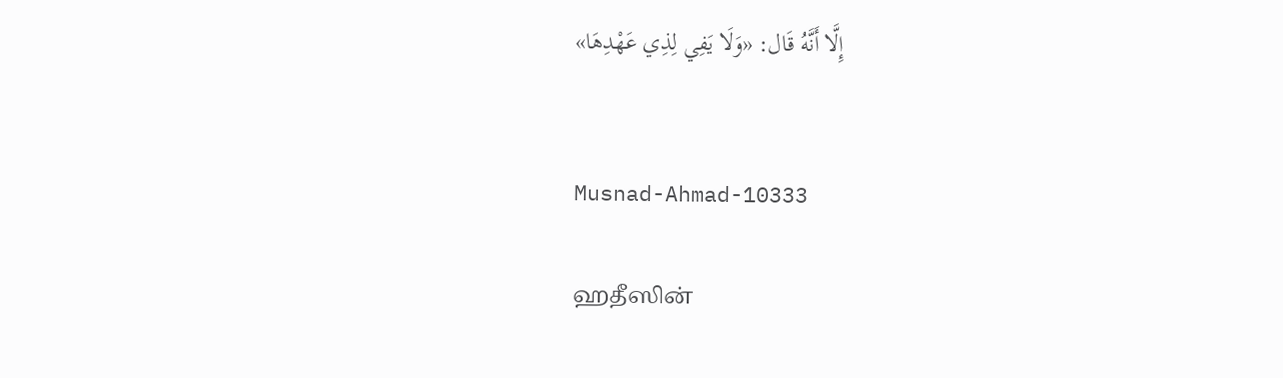إِلَّا أَنَّهُ قَال: «وَلَا يَفِي لِذِي عَهْدِهَا»


Musnad-Ahmad-10333

ஹதீஸின்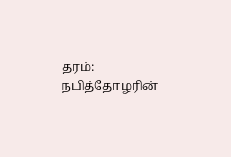தரம்: நபித்தோழரின்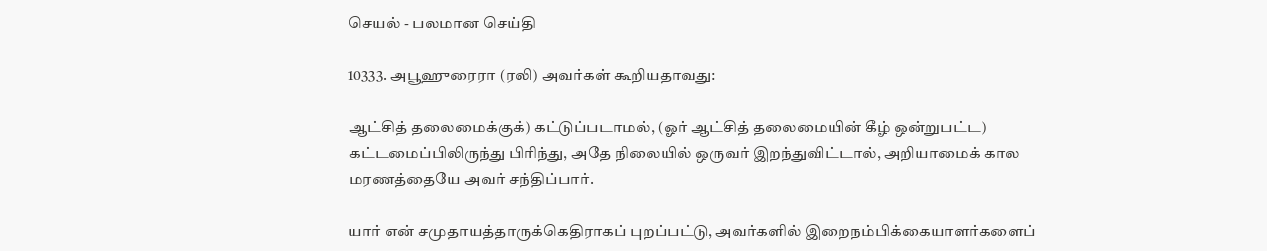செயல் - பலமான செய்தி

10333. அபூஹுரைரா (ரலி) அவர்கள் கூறியதாவது:

ஆட்சித் தலைமைக்குக்) கட்டுப்படாமல், (ஓர் ஆட்சித் தலைமையின் கீழ் ஒன்றுபட்ட) கட்டமைப்பிலிருந்து பிரிந்து, அதே நிலையில் ஒருவர் இறந்துவிட்டால், அறியாமைக் கால மரணத்தையே அவர் சந்திப்பார்.

யார் என் சமுதாயத்தாருக்கெதிராகப் புறப்பட்டு, அவர்களில் இறைநம்பிக்கையாளர்களைப்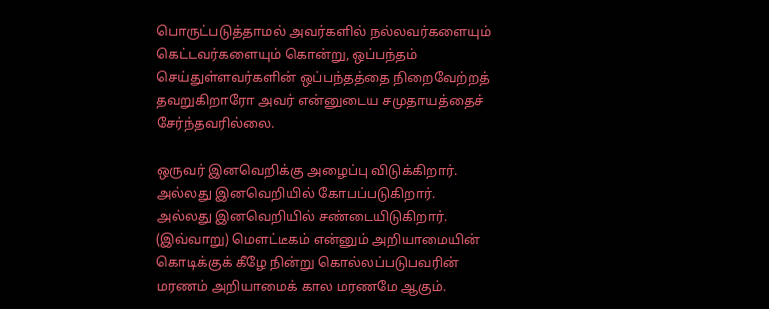பொருட்படுத்தாமல் அவர்களில் நல்லவர்களையும் கெட்டவர்களையும் கொன்று, ஒப்பந்தம் செய்துள்ளவர்களின் ஒப்பந்தத்தை நிறைவேற்றத் தவறுகிறாரோ அவர் என்னுடைய சமுதாயத்தைச் சேர்ந்தவரில்லை.

ஒருவர் இனவெறிக்கு அழைப்பு விடுக்கிறார். அல்லது இனவெறியில் கோபப்படுகிறார். அல்லது இனவெறியில் சண்டையிடுகிறார். (இவ்வாறு) மௌட்டீகம் என்னும் அறியாமையின் கொடிக்குக் கீழே நின்று கொல்லப்படுபவரின் மரணம் அறியாமைக் கால மரணமே ஆகும்.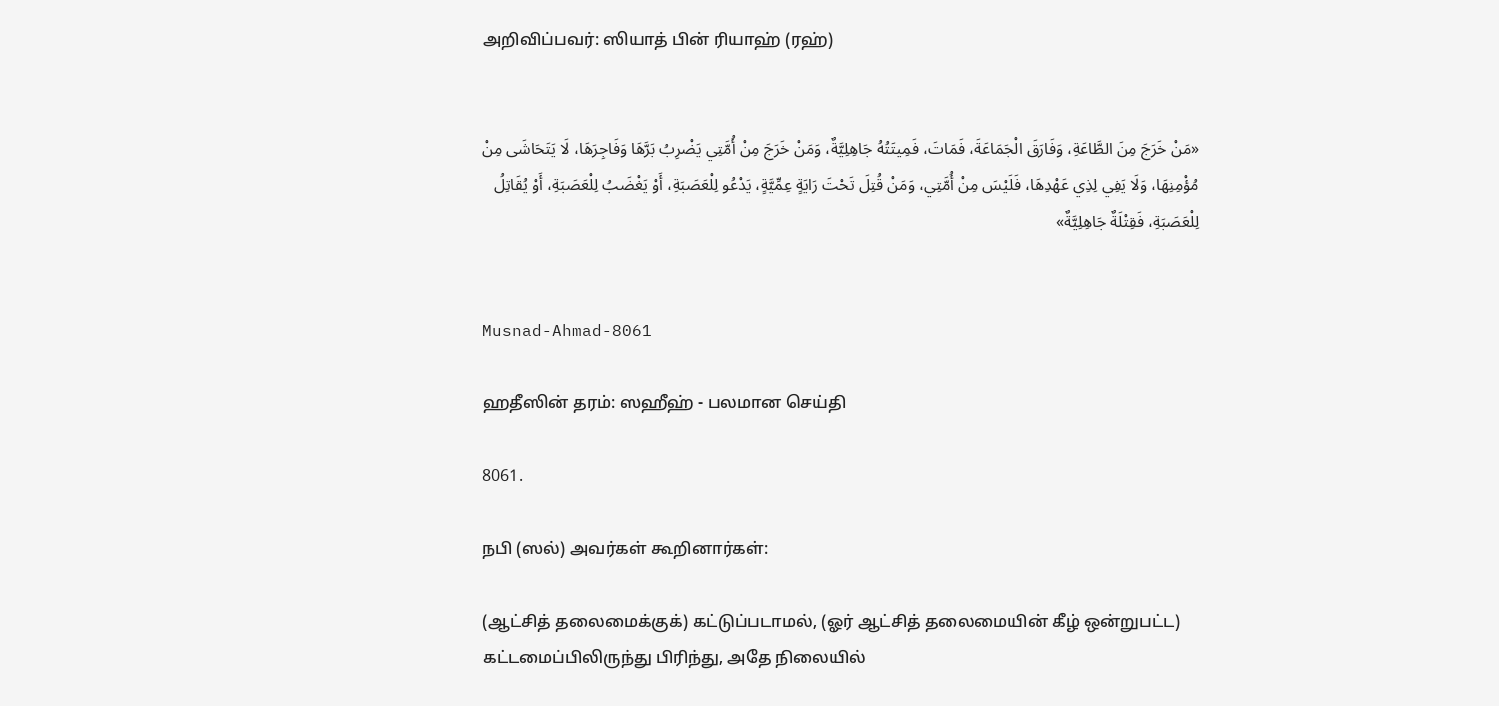அறிவிப்பவர்: ஸியாத் பின் ரியாஹ் (ரஹ்)


«مَنْ خَرَجَ مِنَ الطَّاعَةِ، وَفَارَقَ الْجَمَاعَةَ، فَمَاتَ، فَمِيتَتُهُ جَاهِلِيَّةٌ، وَمَنْ خَرَجَ مِنْ أُمَّتِي يَضْرِبُ بَرَّهَا وَفَاجِرَهَا، لَا يَتَحَاشَى مِنْ مُؤْمِنِهَا، وَلَا يَفِي لِذِي عَهْدِهَا، فَلَيْسَ مِنْ أُمَّتِي، وَمَنْ قُتِلَ تَحْتَ رَايَةٍ عِمِّيَّةٍ، يَدْعُو لِلْعَصَبَةِ، أَوْ يَغْضَبُ لِلْعَصَبَةِ، أَوْ يُقَاتِلُ لِلْعَصَبَةِ، فَقِتْلَةٌ جَاهِلِيَّةٌ»


Musnad-Ahmad-8061

ஹதீஸின் தரம்: ஸஹீஹ் - பலமான செய்தி

8061.

நபி (ஸல்) அவர்கள் கூறினார்கள்:

(ஆட்சித் தலைமைக்குக்) கட்டுப்படாமல், (ஓர் ஆட்சித் தலைமையின் கீழ் ஒன்றுபட்ட) கட்டமைப்பிலிருந்து பிரிந்து, அதே நிலையில்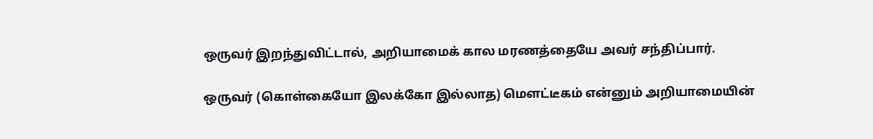ஒருவர் இறந்துவிட்டால், அறியாமைக் கால மரணத்தையே அவர் சந்திப்பார்.

ஒருவர் (கொள்கையோ இலக்கோ இல்லாத) மௌட்டீகம் என்னும் அறியாமையின்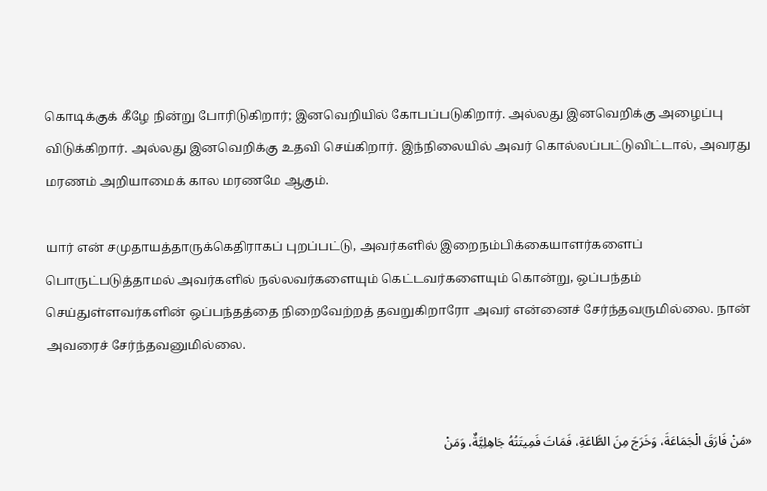கொடிக்குக் கீழே நின்று போரிடுகிறார்; இனவெறியில் கோபப்படுகிறார். அல்லது இனவெறிக்கு அழைப்பு விடுக்கிறார். அல்லது இனவெறிக்கு உதவி செய்கிறார். இந்நிலையில் அவர் கொல்லப்பட்டுவிட்டால், அவரது மரணம் அறியாமைக் கால மரணமே ஆகும்.

யார் என் சமுதாயத்தாருக்கெதிராகப் புறப்பட்டு, அவர்களில் இறைநம்பிக்கையாளர்களைப் பொருட்படுத்தாமல் அவர்களில் நல்லவர்களையும் கெட்டவர்களையும் கொன்று, ஒப்பந்தம் செய்துள்ளவர்களின் ஒப்பந்தத்தை நிறைவேற்றத் தவறுகிறாரோ அவர் என்னைச் சேர்ந்தவருமில்லை. நான் அவரைச் சேர்ந்தவனுமில்லை.


«مَنْ فَارَقَ الْجَمَاعَةَ، وَخَرَجَ مِنَ الطَّاعَةِ، فَمَاتَ فَمِيتَتُهُ جَاهِلِيَّةٌ، وَمَنْ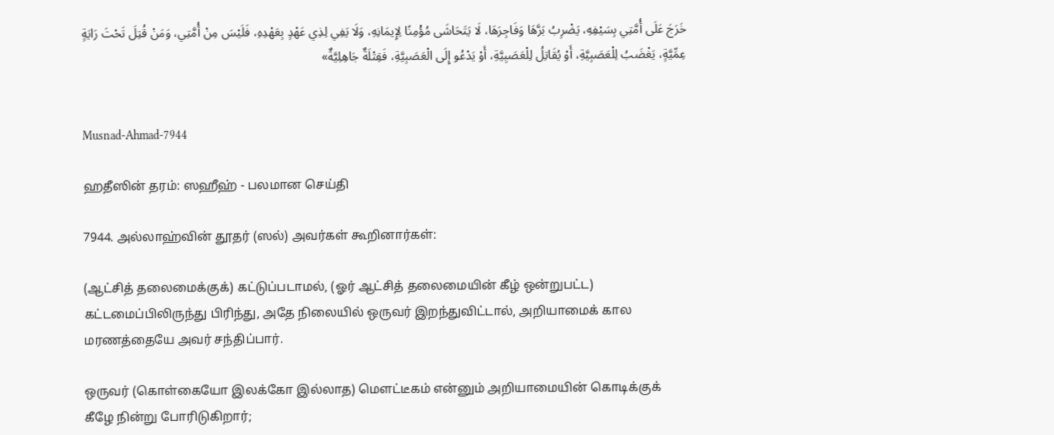خَرَجَ عَلَى أُمَّتِي بِسَيْفِهِ، يَضْرِبُ بَرَّهَا وَفَاجِرَهَا، لَا يَتَحَاشَى مُؤْمِنًا لِإِيمَانِهِ، وَلَا يَفِي لِذِي عَهْدٍ بِعَهْدِهِ، فَلَيْسَ مِنْ أُمَّتِي، وَمَنْ قُتِلَ تَحْتَ رَايَةٍ عِمِّيَّةٍ، يَغْضَبُ لِلْعَصَبِيَّةِ، أَوْ يُقَاتِلُ لِلْعَصَبِيَّةِ، أَوْ يَدْعُو إِلَى الْعَصَبِيَّةِ، فَقِتْلَةٌ جَاهِلِيَّةٌ»


Musnad-Ahmad-7944

ஹதீஸின் தரம்: ஸஹீஹ் - பலமான செய்தி

7944. அல்லாஹ்வின் தூதர் (ஸல்) அவர்கள் கூறினார்கள்:

(ஆட்சித் தலைமைக்குக்) கட்டுப்படாமல், (ஓர் ஆட்சித் தலைமையின் கீழ் ஒன்றுபட்ட) கட்டமைப்பிலிருந்து பிரிந்து, அதே நிலையில் ஒருவர் இறந்துவிட்டால், அறியாமைக் கால மரணத்தையே அவர் சந்திப்பார்.

ஒருவர் (கொள்கையோ இலக்கோ இல்லாத) மௌட்டீகம் என்னும் அறியாமையின் கொடிக்குக் கீழே நின்று போரிடுகிறார்;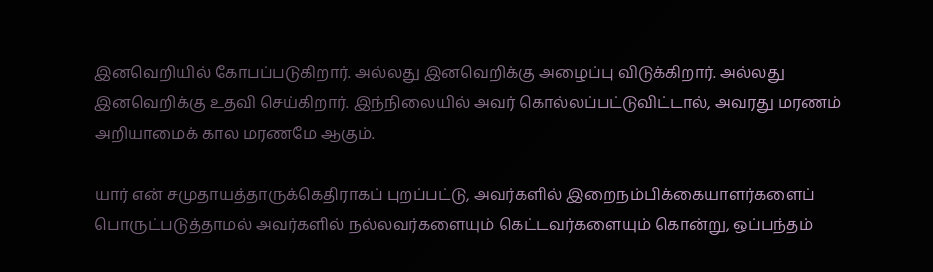இனவெறியில் கோபப்படுகிறார். அல்லது இனவெறிக்கு அழைப்பு விடுக்கிறார். அல்லது இனவெறிக்கு உதவி செய்கிறார். இந்நிலையில் அவர் கொல்லப்பட்டுவிட்டால், அவரது மரணம் அறியாமைக் கால மரணமே ஆகும்.

யார் என் சமுதாயத்தாருக்கெதிராகப் புறப்பட்டு, அவர்களில் இறைநம்பிக்கையாளர்களைப் பொருட்படுத்தாமல் அவர்களில் நல்லவர்களையும் கெட்டவர்களையும் கொன்று, ஒப்பந்தம்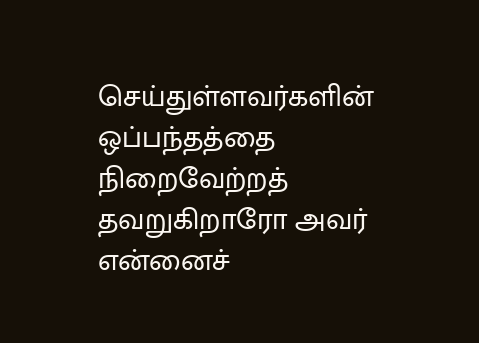செய்துள்ளவர்களின் ஒப்பந்தத்தை நிறைவேற்றத் தவறுகிறாரோ அவர் என்னைச்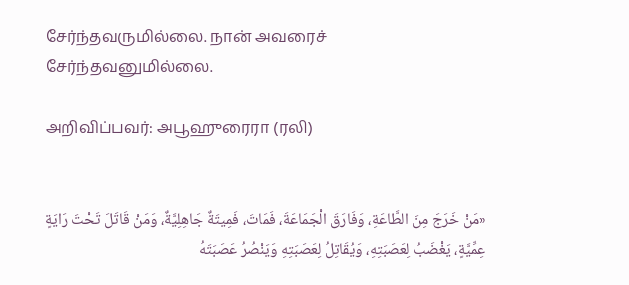சேர்ந்தவருமில்லை. நான் அவரைச் சேர்ந்தவனுமில்லை.

அறிவிப்பவர்: அபூஹுரைரா (ரலி)


«مَنْ خَرَجَ مِنَ الطَّاعَةِ، وَفَارَقَ الْجَمَاعَةَ، فَمَاتَ، فَمِيتَةٌ جَاهِلِيَّةٌ، وَمَنْ قَاتَلَ تَحْتَ رَايَةٍ عِمِّيَّةٍ، يَغْضَبُ لِعَصَبَتِهِ، وَيُقَاتِلُ لِعَصَبَتِهِ وَيَنْصُرُ عَصَبَتَهُ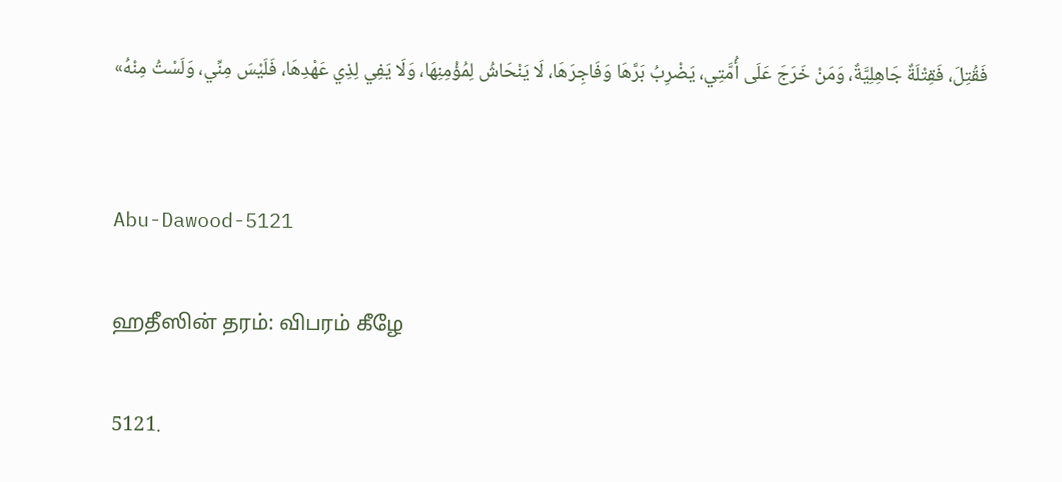فَقُتِلَ، فَقِتْلَةٌ جَاهِلِيَّةٌ، وَمَنْ خَرَجَ عَلَى أُمَّتِي، يَضْرِبُ بَرَّهَا وَفَاجِرَهَا، لَا يَنْحَاشُ لِمُؤْمِنِهَا، وَلَا يَفِي لِذِي عَهْدِهَا، فَلَيْسَ مِنِّي، وَلَسْتُ مِنْهُ»


Abu-Dawood-5121

ஹதீஸின் தரம்: விபரம் கீழே

5121.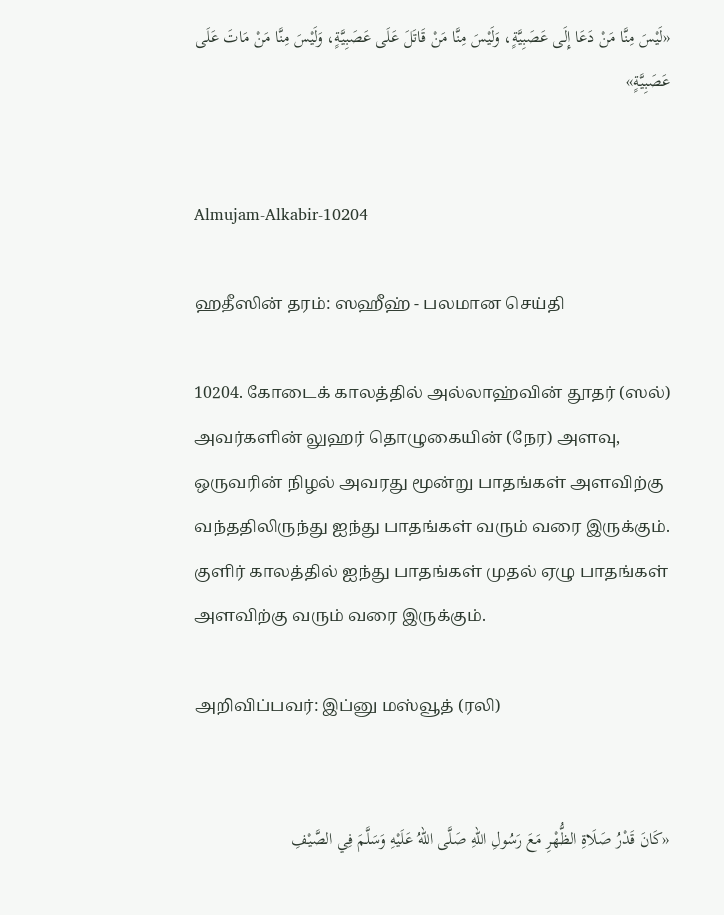«لَيْسَ مِنَّا مَنْ دَعَا إِلَى عَصَبِيَّةٍ، وَلَيْسَ مِنَّا مَنْ قَاتَلَ عَلَى عَصَبِيَّةٍ، وَلَيْسَ مِنَّا مَنْ مَاتَ عَلَى عَصَبِيَّةٍ»


Almujam-Alkabir-10204

ஹதீஸின் தரம்: ஸஹீஹ் - பலமான செய்தி

10204. கோடைக் காலத்தில் அல்லாஹ்வின் தூதர் (ஸல்) அவர்களின் லுஹர் தொழுகையின் (நேர) அளவு, ஒருவரின் நிழல் அவரது மூன்று பாதங்கள் அளவிற்கு வந்ததிலிருந்து ஐந்து பாதங்கள் வரும் வரை இருக்கும். குளிர் காலத்தில் ஐந்து பாதங்கள் முதல் ஏழு பாதங்கள் அளவிற்கு வரும் வரை இருக்கும்.

அறிவிப்பவர்: இப்னு மஸ்வூத் (ரலி)


«كَانَ قَدْرُ صَلَاةِ الظُّهْرِ مَعَ رَسُولِ اللهِ صَلَّى اللهُ عَلَيْهِ وَسَلَّمَ فِي الصَّيْفِ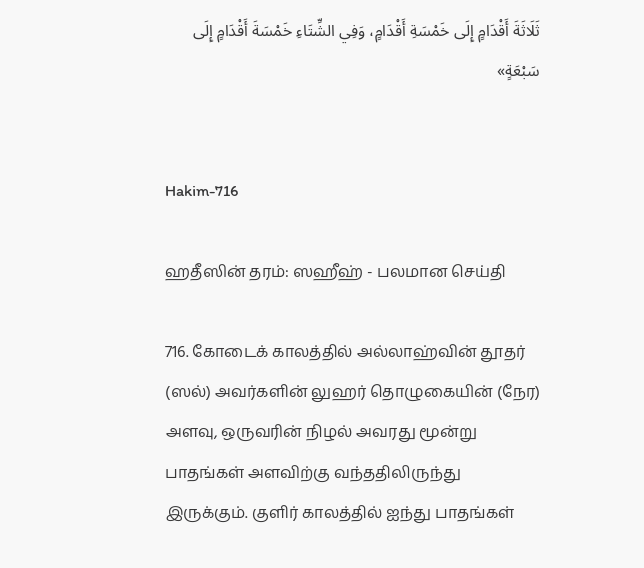ثَلَاثَةَ أَقْدَامٍ إِلَى خَمْسَةِ أَقْدَامٍ، وَفِي الشِّتَاءِ خَمْسَةَ أَقْدَامٍ إِلَى سَبْعَةٍ»


Hakim-716

ஹதீஸின் தரம்: ஸஹீஹ் - பலமான செய்தி

716. கோடைக் காலத்தில் அல்லாஹ்வின் தூதர் (ஸல்) அவர்களின் லுஹர் தொழுகையின் (நேர) அளவு, ஒருவரின் நிழல் அவரது மூன்று பாதங்கள் அளவிற்கு வந்ததிலிருந்து இருக்கும். குளிர் காலத்தில் ஐந்து பாதங்கள்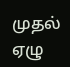முதல் ஏழு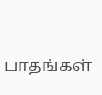பாதங்கள்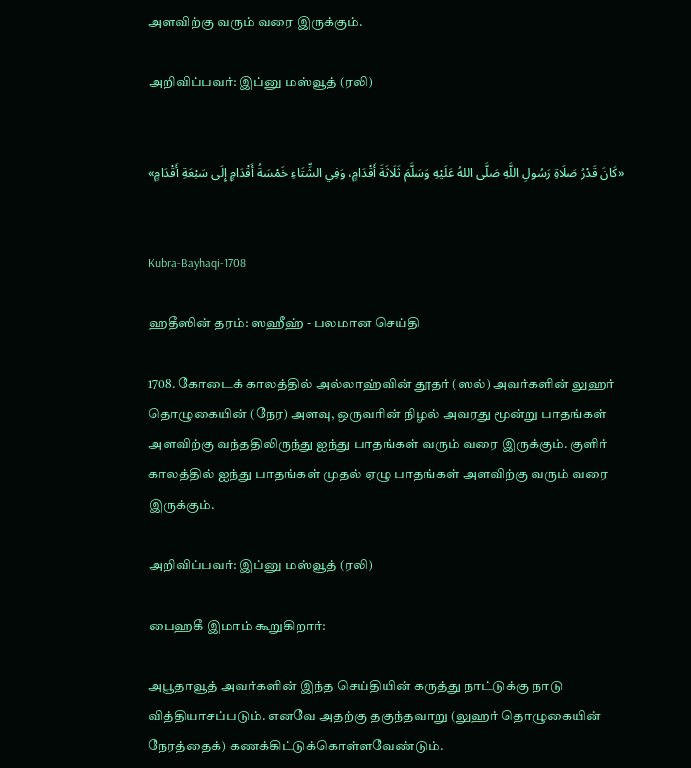அளவிற்கு வரும் வரை இருக்கும்.

அறிவிப்பவர்: இப்னு மஸ்வூத் (ரலி)


«كَانَ قَدْرُ صَلَاةِ رَسُولِ اللَّهِ صَلَّى اللهُ عَلَيْهِ وَسَلَّمَ ثَلَاثَةَ أَقْدَامٍ، وَفِي الشِّتَاءِ خَمْسَةُ أَقْدَامٍ إِلَى سَبْعَةِ أَقْدَامٍ»


Kubra-Bayhaqi-1708

ஹதீஸின் தரம்: ஸஹீஹ் - பலமான செய்தி

1708. கோடைக் காலத்தில் அல்லாஹ்வின் தூதர் (ஸல்) அவர்களின் லுஹர் தொழுகையின் (நேர) அளவு, ஒருவரின் நிழல் அவரது மூன்று பாதங்கள் அளவிற்கு வந்ததிலிருந்து ஐந்து பாதங்கள் வரும் வரை இருக்கும். குளிர் காலத்தில் ஐந்து பாதங்கள் முதல் ஏழு பாதங்கள் அளவிற்கு வரும் வரை இருக்கும்.

அறிவிப்பவர்: இப்னு மஸ்வூத் (ரலி)

பைஹகீ இமாம் கூறுகிறார்:

அபூதாவூத் அவர்களின் இந்த செய்தியின் கருத்து நாட்டுக்கு நாடு வித்தியாசப்படும். எனவே அதற்கு தகுந்தவாறு (லுஹர் தொழுகையின் நேரத்தைக்) கணக்கிட்டுக்கொள்ளவேண்டும்.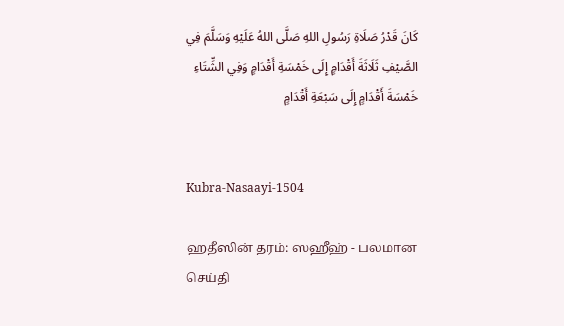كَانَ قَدْرُ صَلَاةِ رَسُولِ اللهِ صَلَّى اللهُ عَلَيْهِ وَسَلَّمَ فِي الصَّيْفِ ثَلَاثَةَ أَقْدَامٍ إِلَى خَمْسَةِ أَقْدَامٍ وَفِي الشِّتَاءِ خَمْسَةَ أَقْدَامٍ إِلَى سَبْعَةِ أَقْدَامٍ


Kubra-Nasaayi-1504

ஹதீஸின் தரம்: ஸஹீஹ் - பலமான செய்தி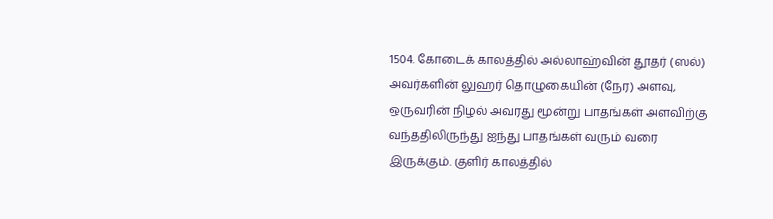1504. கோடைக் காலத்தில் அல்லாஹ்வின் தூதர் (ஸல்) அவர்களின் லுஹர் தொழுகையின் (நேர) அளவு, ஒருவரின் நிழல் அவரது மூன்று பாதங்கள் அளவிற்கு வந்ததிலிருந்து ஐந்து பாதங்கள் வரும் வரை இருக்கும். குளிர் காலத்தில்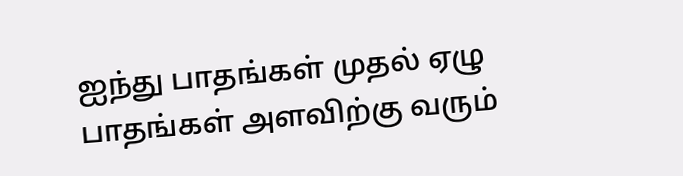ஐந்து பாதங்கள் முதல் ஏழு பாதங்கள் அளவிற்கு வரும்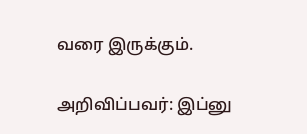வரை இருக்கும்.

அறிவிப்பவர்: இப்னு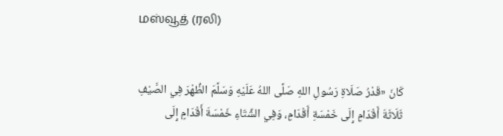மஸ்வூத் (ரலி)


كَانَ «قَدْرُ صَلَاةِ رَسُولِ اللهِ صَلَّى اللهُ عَلَيْهِ وَسَلَّمَ الظُّهْرَ فِي الصَّيْفِ ثَلَاثَةَ أَقْدَامٍ إِلَى خَمْسَةِ أَقْدَامٍ، وَفِي الشِّتَاءِ خَمْسَةَ أَقْدَامٍ إِلَى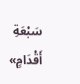سَبْعَةِ أَقْدَامٍ»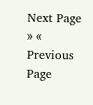Next Page » « Previous Page